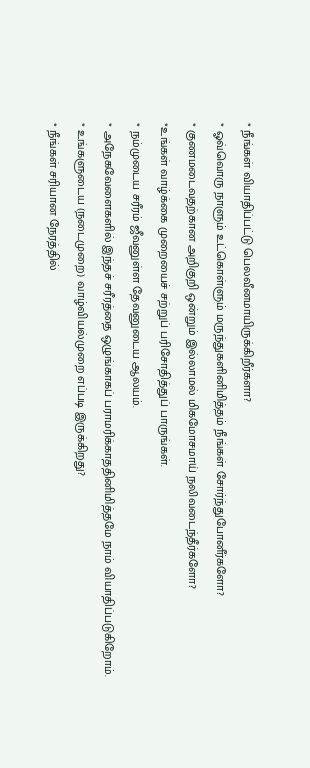* நீங்கள் வியாதிப்பட்டு பெலவீனமாயிருக்கிறீர்களா?
* ஓவ்வொரு நாளும் உட்கொள்ளும் மருந்துகளினிமித்தம் நீங்கள் சோர்ந்துபோனீர்களோ?
* குணமடைவதற்கான அறிகுறி ஒன்றும் இல்லாமல் மிகமோசமாய் நலிவடைந்தீர்களோ?
*உங்கள் வாழ்க்கை முறையைச் சற்றுப் பரிசோதித்துப் பாருங்கள்.
* நம்முடைய சரீரம் ஜீவனுள்ள தேவனுடைய ஆலயம்.
* அநேகவேளைகளில் இந்தச் சரீரத்தை ஒழுங்காகப் பராமரிக்காததினிமித்தமே நாம் வியாதிப்படுகிறோம்.
* உங்களுடைய (நடைமுறை) வாழ்வியல்முறை எப்படி இருக்கிறது?
* நீங்கள் சரியான நேரத்தில்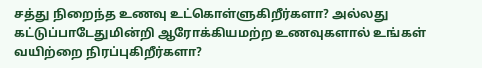சத்து நிறைந்த உணவு உட்கொள்ளுகிறீர்களா? அல்லது கட்டுப்பாடேதுமின்றி ஆரோக்கியமற்ற உணவுகளால் உங்கள் வயிற்றை நிரப்புகிறீர்களா?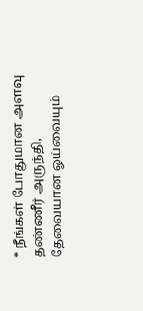* நீங்கள் போதுமான அளவு தண்ணீர் அருந்தி, தேவையான ஓய்வையும்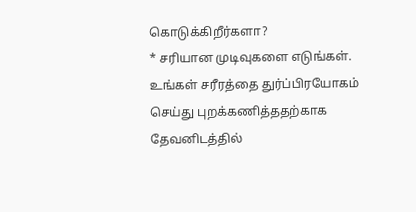கொடுக்கிறீர்களா?
* சரியான முடிவுகளை எடுங்கள். உங்கள் சரீரத்தை துர்ப்பிரயோகம் செய்து புறக்கணித்ததற்காக தேவனிடத்தில்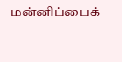மன்னிப்பைக்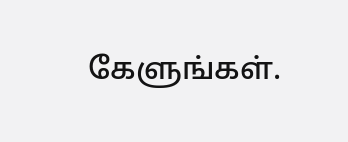கேளுங்கள்.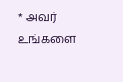* அவர் உங்களை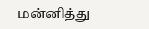மன்னித்து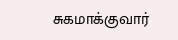சுகமாக்குவார்